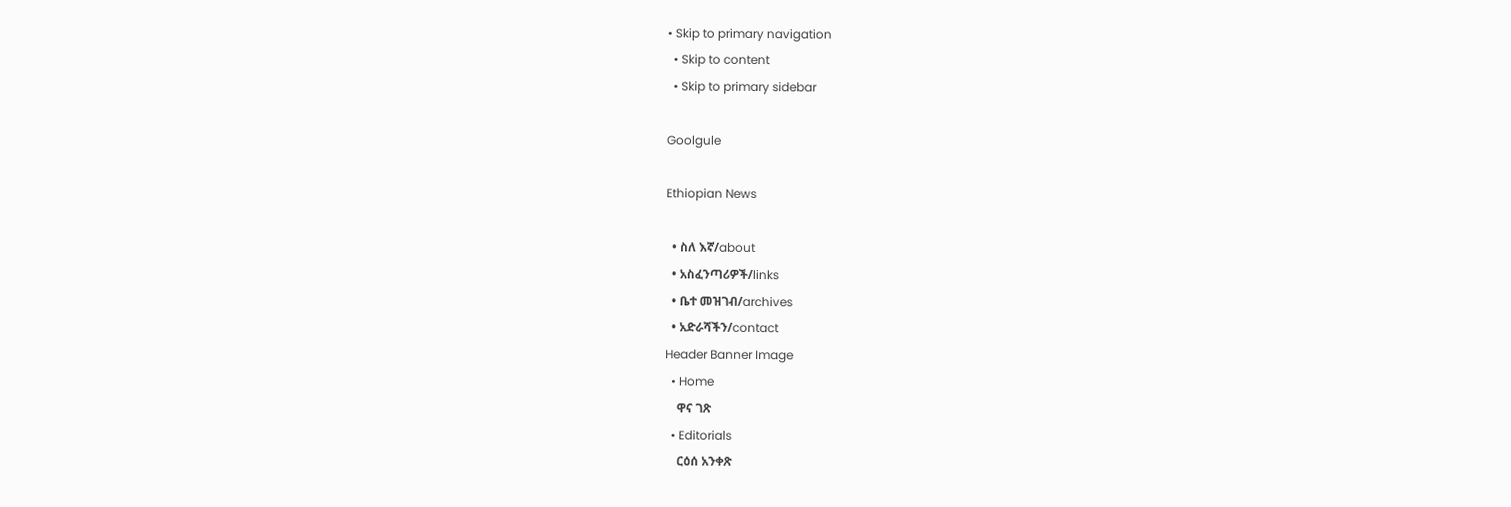• Skip to primary navigation
  • Skip to content
  • Skip to primary sidebar

Goolgule

Ethiopian News

  • ስለ እኛ/about
  • አስፈንጣሪዎች/links
  • ቤተ መዝገብ/archives
  • አድራሻችን/contact
Header Banner Image
  • Home
    ዋና ገጽ
  • Editorials
    ርዕሰ አንቀጽ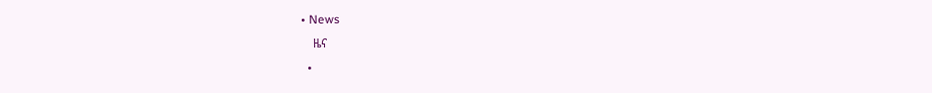• News
    ዜና
  •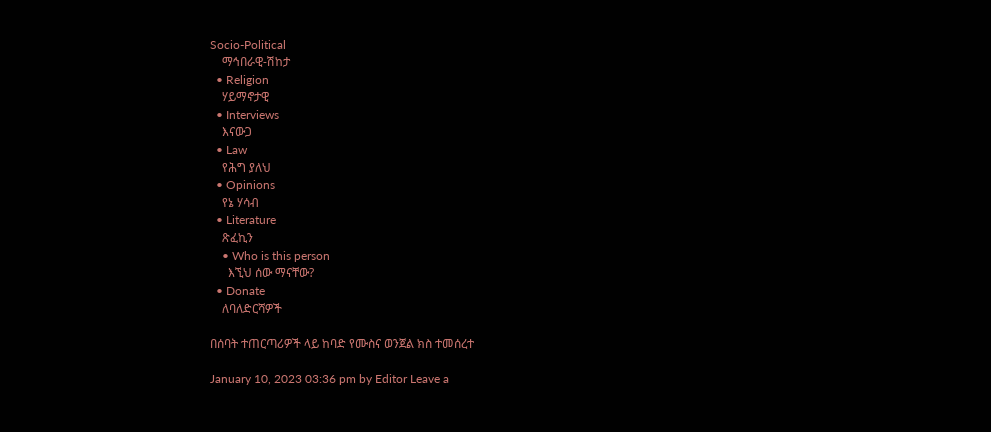Socio-Political
    ማኅበራዊ-ሽከታ
  • Religion
    ሃይማኖታዊ
  • Interviews
    እናውጋ
  • Law
    የሕግ ያለህ
  • Opinions
    የኔ ሃሳብ
  • Literature
    ጽፈኪን
    • Who is this person
      እኚህ ሰው ማናቸው?
  • Donate
    ለባለድርሻዎች

በሰባት ተጠርጣሪዎች ላይ ከባድ የሙስና ወንጀል ክስ ተመሰረተ

January 10, 2023 03:36 pm by Editor Leave a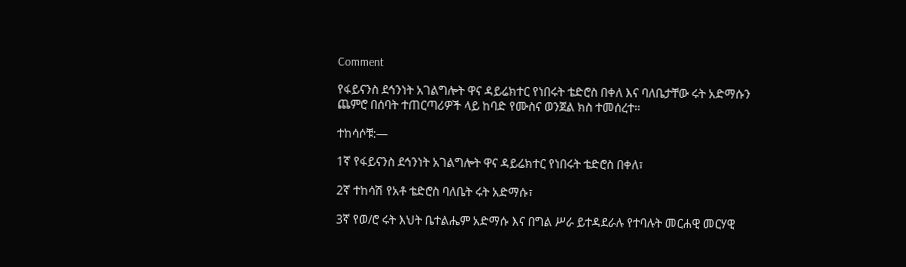Comment

የፋይናንስ ደኅንነት አገልግሎት ዋና ዳይሬክተር የነበሩት ቴድሮስ በቀለ እና ባለቤታቸው ሩት አድማሱን ጨምሮ በሰባት ተጠርጣሪዎች ላይ ከባድ የሙስና ወንጀል ክስ ተመሰረተ።

ተከሳሶቹ:—

1ኛ የፋይናንስ ደኅንነት አገልግሎት ዋና ዳይሬክተር የነበሩት ቴድሮስ በቀለ፣

2ኛ ተከሳሽ የአቶ ቴድሮስ ባለቤት ሩት አድማሱ፣

3ኛ የወ/ሮ ሩት እህት ቤተልሔም አድማሱ እና በግል ሥራ ይተዳደራሉ የተባሉት መርሐዊ መርሃዊ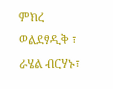ምክረ ወልደፃዲቅ ፣ ራሄል ብርሃኑ፣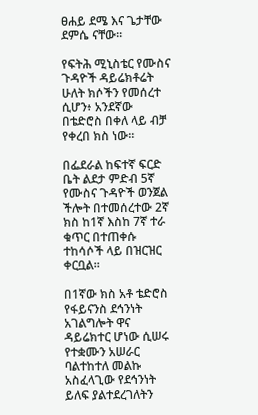ፀሐይ ደሜ እና ጌታቸው ደምሴ ናቸው።

የፍትሕ ሚኒስቴር የሙስና ጉዳዮች ዳይሬክቶሬት ሁለት ክሶችን የመሰረተ ሲሆን፥ አንደኛው በቴድሮስ በቀለ ላይ ብቻ የቀረበ ክስ ነው፡፡

በፌደራል ከፍተኛ ፍርድ ቤት ልደታ ምድብ 5ኛ የሙስና ጉዳዮች ወንጀል ችሎት በተመሰረተው 2ኛ ክስ ከ1ኛ እስከ 7ኛ ተራ ቁጥር በተጠቀሱ ተከሳሶች ላይ በዝርዝር ቀርቧል።

በ1ኛው ክስ አቶ ቴድሮስ የፋይናንስ ደኅንነት አገልግሎት ዋና ዳይሬክተር ሆነው ሲሠሩ የተቋሙን አሠራር ባልተከተለ መልኩ አስፈላጊው የደኅንነት ይለፍ ያልተደረገለትን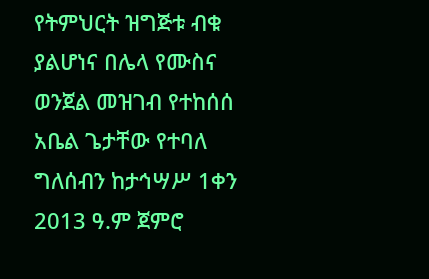የትምህርት ዝግጅቱ ብቁ ያልሆነና በሌላ የሙስና ወንጀል መዝገብ የተከሰሰ አቤል ጌታቸው የተባለ ግለሰብን ከታኅሣሥ 1ቀን 2013 ዓ.ም ጀምሮ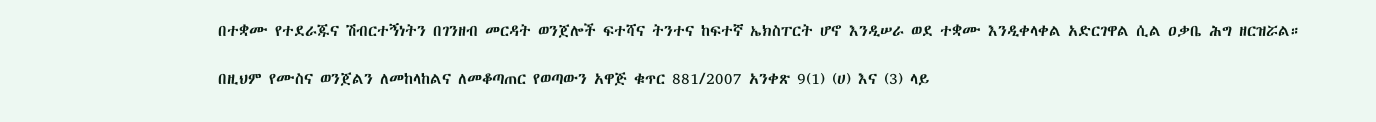በተቋሙ የተደራጁና ሽብርተኝነትን በገንዘብ መርዳት ወንጀሎች ፍተሻና ትንተና ከፍተኛ ኤክስፐርት ሆኖ እንዲሠራ ወደ ተቋሙ እንዲቀላቀል አድርገዋል ሲል ዐቃቤ ሕግ ዘርዝሯል።

በዚህም የሙስና ወንጀልን ለመከላከልና ለመቆጣጠር የወጣውን አዋጅ ቁጥር 881/2007 አንቀጽ 9(1) (ሀ) እና (3) ላይ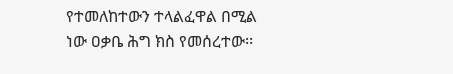የተመለከተውን ተላልፈዋል በሚል ነው ዐቃቤ ሕግ ክስ የመሰረተው፡፡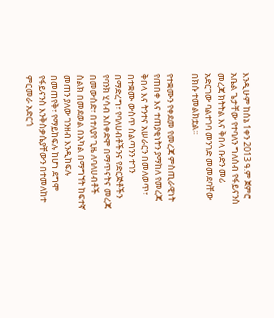እንዲሁም ከሰኔ 1ቀን 2013 ዓ.ም ጀምሮ አቤል ጌታቸው የተባለን ግለሰብ የፋይናንስ መረጃ ክትትል እና ቅበላ ቡድን መሪ አድርገው ባልተገባ መንገድ መመደባቸው በክሱ ተመልክቷል፡፡

የተቋሙን የቀደመ የመረጃ ምስጢራዊነት የጠበቀ እና ተጠያቂነትን ያማከለ የመረጃ ቅበላ እና ትንተና አሠራርን በመለወጥ፣ በተቋሙ ውስጥ ስልጣንን ተገን በማድረግ፣ የባለሀብቶችንና የድርጅቶችን የባንክ ሂሳብ አስቀድሞ በማጥናትና መረጃ በመውሰድ፣ በተለያየ ጊዜ ለባለሀብቶች ስልክ በመደወል በአካል በማግኘት ከፍተኛ መጠን ያለው ገንዘብ እንዲከፍሉ በመጠየቅ፣ የማይከፍሉ ከሆነ ደግሞ የፋይናንስ እንቅስቃሴያቸውን በተመለከተ ምርመራ አድርጎ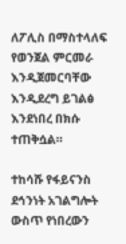ለፖሊስ በማስተላለፍ የወንጀል ምርመራ እንዲጀመርባቸው እንዲደረግ ይገልፅ እንደነበረ በክሱ ተጠቅሷል።

ተከሳሹ የፋይናንስ ደኅንነት አገልግሎት ውስጥ የነበረውን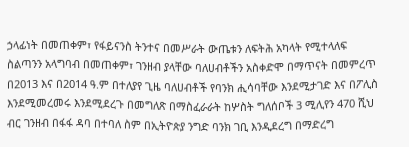ኃላፊነት በመጠቀም፣ የፋይናንስ ትንተና በመሥራት ውጤቱን ለፍትሕ አካላት የሚተላለፍ ስልጣንን አላግባብ በመጠቀም፣ ገንዘብ ያላቸው ባለሀብቶችን አስቀድሞ በማጥናት በመምረጥ በ2013 እና በ2014 ዓ.ም በተለያየ ጊዜ ባለሀብቶች የባንክ ሒሳባቸው እንደሚታገድ እና በፖሊስ እንደሚመረመሩ እንደሚደረጉ በመግለጽ በማስፈራራት ከሦስት ግለሰቦች 3 ሚሊየን 470 ሺህ ብር ገንዘብ በፋፋ ዳባ በተባለ ስም በኢትዮጵያ ንግድ ባንክ ገቢ እንዲደረግ በማድረግ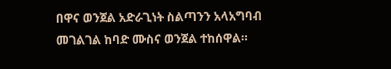በዋና ወንጀል አድራጊነት ስልጣንን አላአግባብ መገልገል ከባድ ሙስና ወንጀል ተከሰዋል።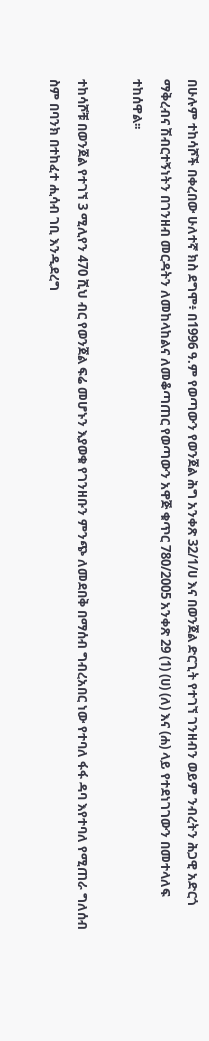በሁሉም ተከሳሾች በቀረበው ሁለተኛ ክስ ደግሞ፥ በ1996 ዓ.ም የወጣውን የወንጀል ሕግ አንቀጽ 32/1/ሀ እና በወንጀል ድርጊት የተገኘ ገንዘብን ወይም ንብረትን ሕጋዊ አድርጎ ማቅረብና ሽብርተኝነትን በገንዘብ መርዳትን ለመከላከልና ለመቆጣጠር የወጣውን አዋጅ ቁጥር 780/2005 አንቀጽ 29 (1) (ሀ) (ለ) እና (ሐ) ላይ የተደነገገውን በመተላለፍ ተከሰዋል፡፡

ተከሳሾቹ በወንጀል የተገኘ 3 ሚሊየን 470 ሺህ ብር የወንጀል ፍሬ መሆኑን እያወቁ የገንዘቡን ምንጭ ለመደበቅ በማሰብ ግብረአበር ነው የተባለ ፋፋ ዳባ እየተባለ የሚጠራ ግለሰብ ስም በባንክ በተከፈተ ሒሳብ ገቢ እንዲደረግ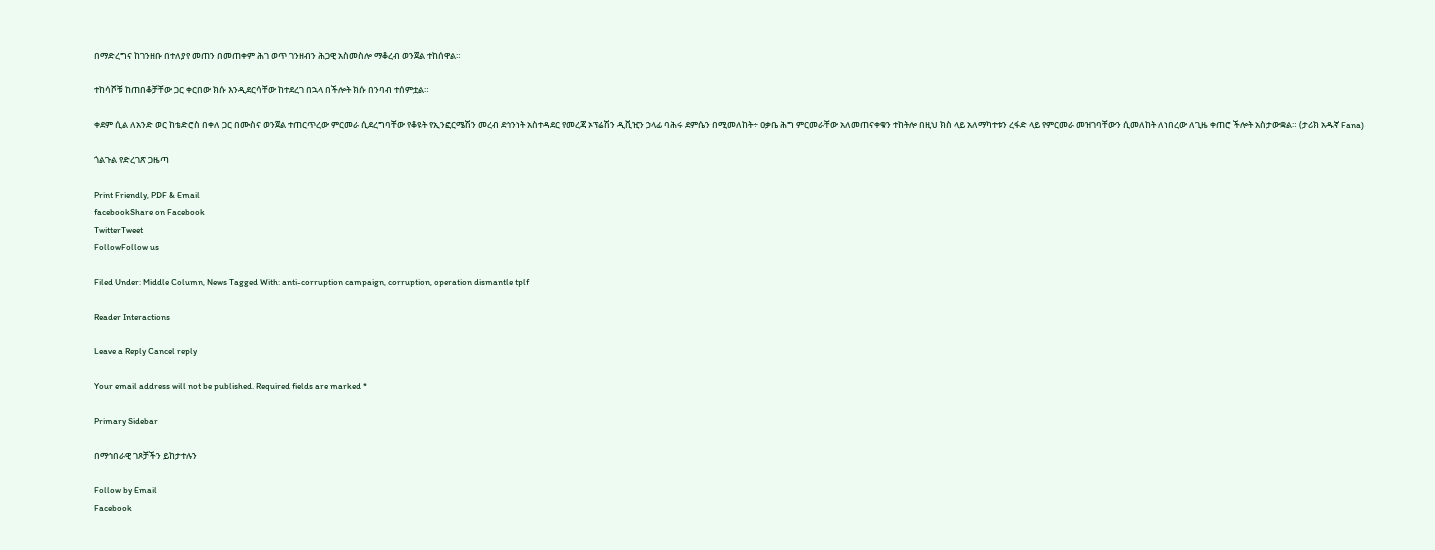በማድረግና ከገንዘቡ በተለያየ መጠን በመጠቀም ሕገ ወጥ ገንዘብን ሕጋዊ አስመስሎ ማቆረብ ወንጀል ተከሰዋል።

ተከሳሾቹ ከጠበቆቻቸው ጋር ቀርበው ክሱ እንዲደርሳቸው ከተደረገ በኋላ በችሎት ክሱ በንባብ ተሰምቷል።

ቀደም ሲል ለአንድ ወር ከቴድሮስ በቀለ ጋር በሙስና ወንጀል ተጠርጥረው ምርመራ ሲደረግባቸው የቆዩት የኢንፎርሜሽን መረብ ደኅንነት አስተዳደር የመረጃ ኦፕሬሽን ዲቪዢን ኃላፊ ባሕሩ ደምሴን በሚመለከት÷ ዐቃቤ ሕግ ምርመራቸው አለመጠናቀቁን ተከትሎ በዚህ ክስ ላይ አለማካተቱን ረፋድ ላይ የምርመራ መዝገባቸውን ሲመለከት ለነበረው ለጊዜ ቀጠሮ ችሎት አስታውቋል። (ታሪክ አዱኛ Fana)

ጎልጉል የድረገጽ ጋዜጣ

Print Friendly, PDF & Email
facebookShare on Facebook
TwitterTweet
FollowFollow us

Filed Under: Middle Column, News Tagged With: anti-corruption campaign, corruption, operation dismantle tplf

Reader Interactions

Leave a Reply Cancel reply

Your email address will not be published. Required fields are marked *

Primary Sidebar

በማኅበራዊ ገጾቻችን ይከታተሉን

Follow by Email
Facebook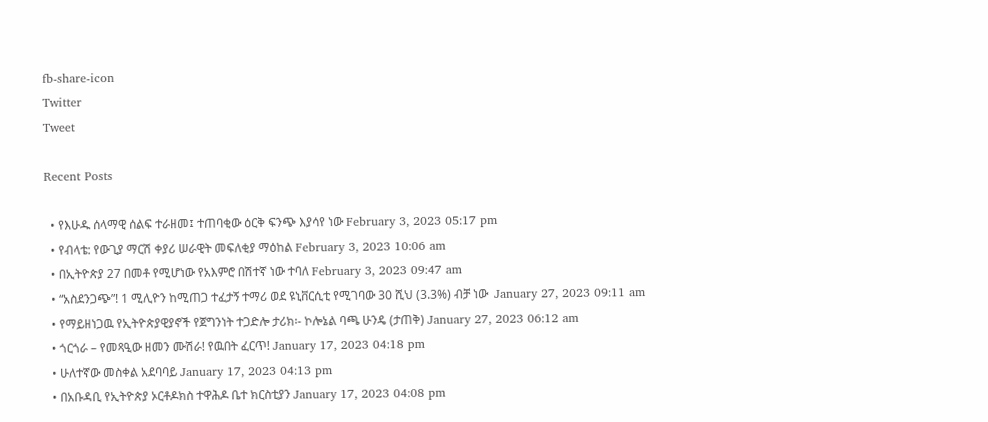fb-share-icon
Twitter
Tweet

Recent Posts

  • የእሁዱ ሰላማዊ ሰልፍ ተራዘመ፤ ተጠባቂው ዕርቅ ፍንጭ እያሳየ ነው February 3, 2023 05:17 pm
  • የብላቴ: የውጊያ ማርሽ ቀያሪ ሠራዊት መፍለቂያ ማዕከል February 3, 2023 10:06 am
  • በኢትዮጵያ 27 በመቶ የሚሆነው የአእምሮ በሽተኛ ነው ተባለ February 3, 2023 09:47 am
  • “አስደንጋጭ”! 1 ሚሊዮን ከሚጠጋ ተፈታኝ ተማሪ ወደ ዩኒቨርሲቲ የሚገባው 30 ሺህ (3.3%) ብቻ ነው  January 27, 2023 09:11 am
  • የማይዘነጋዉ የኢትዮጵያዊያኖች የጀግንነት ተጋድሎ ታሪክ፡- ኮሎኔል ባጫ ሁንዴ (ታጠቅ) January 27, 2023 06:12 am
  • ጎርጎራ – የመጻዒው ዘመን ሙሽራ! የዉበት ፈርጥ! January 17, 2023 04:18 pm
  • ሁለተኛው መስቀል አደባባይ January 17, 2023 04:13 pm
  • በአቡዳቢ የኢትዮጵያ ኦርቶዶክስ ተዋሕዶ ቤተ ክርስቲያን January 17, 2023 04:08 pm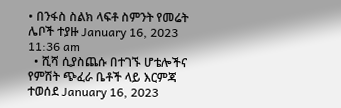• በንፋስ ስልክ ላፍቶ ስምንት የመሬት ሌቦች ተያዙ January 16, 2023 11:36 am
  • ሺሻ ሲያስጨሱ በተገኙ ሆቴሎችና የምሽት ጭፈራ ቤቶች ላይ እርምጃ ተወሰደ January 16, 2023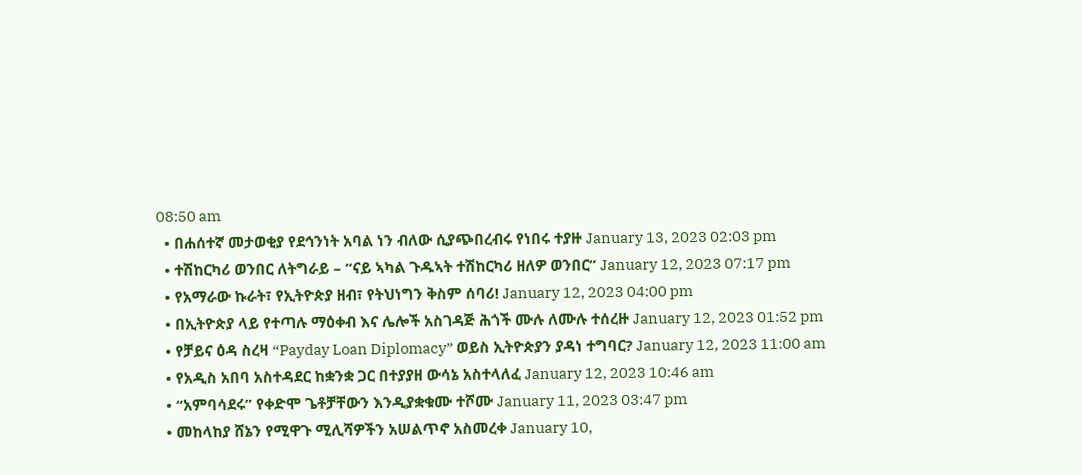08:50 am
  • በሐሰተኛ መታወቂያ የደኅንነት አባል ነን ብለው ሲያጭበረብሩ የነበሩ ተያዙ January 13, 2023 02:03 pm
  • ተሽከርካሪ ወንበር ለትግራይ – “ናይ ኣካል ጉዱኣት ተሽከርካሪ ዘለዎ ወንበር” January 12, 2023 07:17 pm
  • የአማራው ኩራት፣ የኢትዮጵያ ዘብ፣ የትህነግን ቅስም ሰባሪ! January 12, 2023 04:00 pm
  • በኢትዮጵያ ላይ የተጣሉ ማዕቀብ እና ሌሎች አስገዳጅ ሕጎች ሙሉ ለሙሉ ተሰረዙ January 12, 2023 01:52 pm
  • የቻይና ዕዳ ስረዛ “Payday Loan Diplomacy” ወይስ ኢትዮጵያን ያዳነ ተግባር? January 12, 2023 11:00 am
  • የአዲስ አበባ አስተዳደር ከቋንቋ ጋር በተያያዘ ውሳኔ አስተላለፈ January 12, 2023 10:46 am
  • “አምባሳደሩ” የቀድሞ ጌቶቻቸውን እንዲያቋቁሙ ተሾሙ January 11, 2023 03:47 pm
  • መከላከያ ሸኔን የሚዋጉ ሚሊሻዎችን አሠልጥኖ አስመረቀ January 10,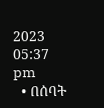2023 05:37 pm
  • በሰባት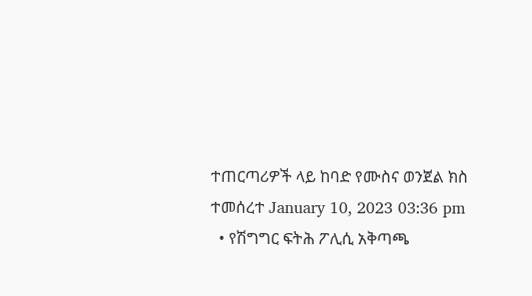ተጠርጣሪዎች ላይ ከባድ የሙስና ወንጀል ክስ ተመሰረተ January 10, 2023 03:36 pm
  • የሽግግር ፍትሕ ፖሊሲ አቅጣጫ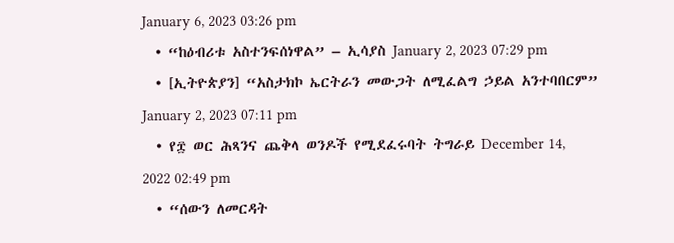January 6, 2023 03:26 pm
  • “ከዕብሪቱ አስተንፍሰነዋል” – ኢሳያስ January 2, 2023 07:29 pm
  • [ኢትዮጵያን] “አስታክኮ ኤርትራን መውጋት ለሚፈልግ ኃይል አንተባበርም” January 2, 2023 07:11 pm
  • የ፰ ወር ሕጻንና ጨቅላ ወንዶች የሚደፈሩባት ትግራይ December 14, 2022 02:49 pm
  • “ሰውን ለመርዳት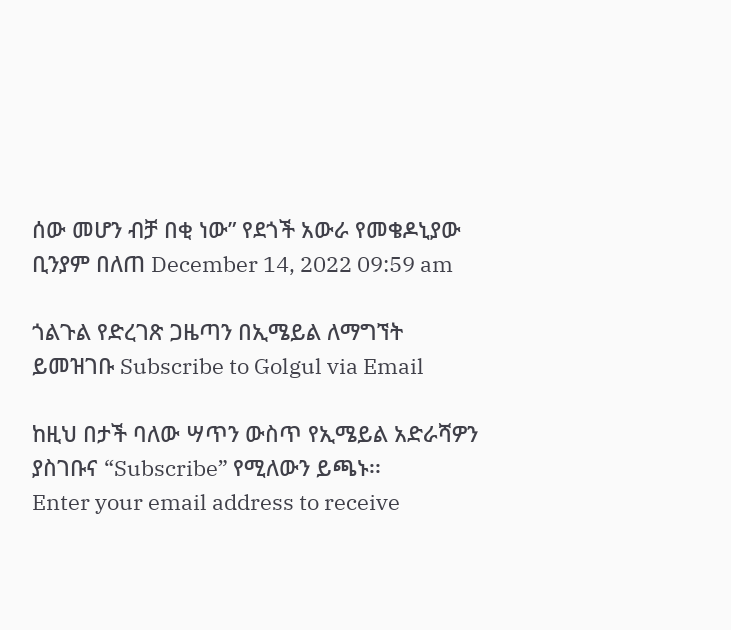ሰው መሆን ብቻ በቂ ነው” የደጎች አውራ የመቄዶኒያው ቢንያም በለጠ December 14, 2022 09:59 am

ጎልጉል የድረገጽ ጋዜጣን በኢሜይል ለማግኘት ይመዝገቡ Subscribe to Golgul via Email

ከዚህ በታች ባለው ሣጥን ውስጥ የኢሜይል አድራሻዎን ያስገቡና “Subscribe” የሚለውን ይጫኑ፡፡
Enter your email address to receive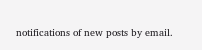notifications of new posts by email.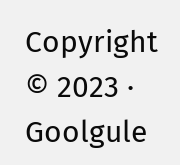Copyright © 2023 · Goolgule